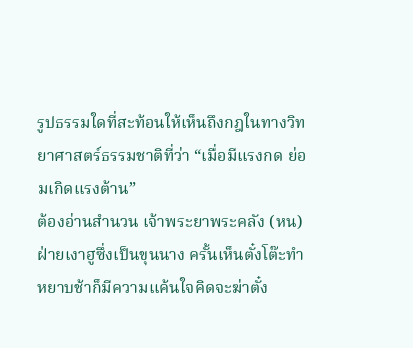รูปธรรมใดที่สะท้อนให้เห็นถึงกฎในทางวิทยาศาสตร์ธรรมชาติที่ว่า “เมื่อมีแรงกด ย่อมเกิดแรงต้าน”
ต้องอ่านสำนวน เจ้าพระยาพระคลัง (หน)
ฝ่ายเงาฮูซึ่งเป็นขุนนาง ครั้นเห็นตั๋งโต๊ะทำหยาบช้าก็มีความแค้นใจคิดจะฆ่าตั๋ง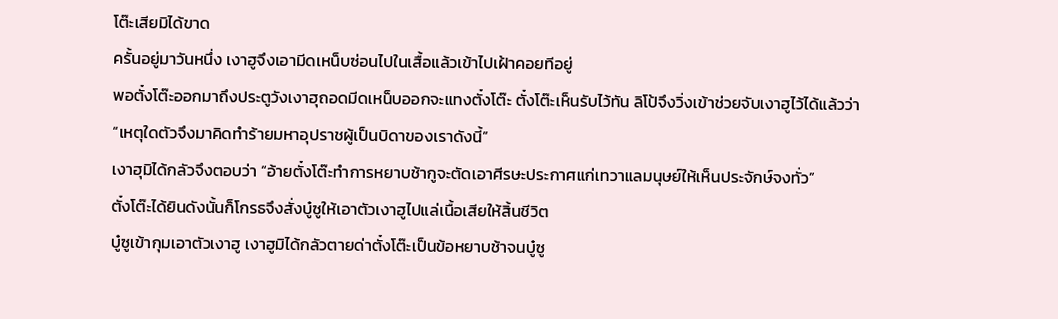โต๊ะเสียมิได้ขาด
ครั้นอยู่มาวันหนึ่ง เงาฮูจึงเอามีดเหน็บซ่อนไปในเสื้อแล้วเข้าไปเฝ้าคอยทีอยู่
พอตั๋งโต๊ะออกมาถึงประตูวังเงาฮุถอดมีดเหน็บออกจะแทงตั๋งโต๊ะ ตั๋งโต๊ะเห็นรับไว้ทัน ลิโป้จึงวิ่งเข้าช่วยจับเงาฮูไว้ได้แล้วว่า
“เหตุใดตัวจึงมาคิดทำร้ายมหาอุปราชผู้เป็นบิดาของเราดังนี้”
เงาฮุมิได้กลัวจึงตอบว่า “อ้ายตั๋งโต๊ะทำการหยาบช้ากูจะตัดเอาศีรษะประกาศแก่เทวาแลมนุษย์ให้เห็นประจักษ์จงทั่ว”
ตั๋งโต๊ะได้ยินดังนั้นก็โกรธจึงสั่งบู๋ซูให้เอาตัวเงาฮูไปแล่เนื้อเสียให้สิ้นชีวิต
บู๋ซูเข้ากุมเอาตัวเงาฮู เงาฮูมิได้กลัวตายด่าตั๋งโต๊ะเป็นข้อหยาบช้าจนบู๋ซู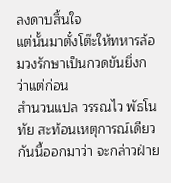ลงดาบสิ้นใจ
แต่นั้นมาตั๋งโต๊ะให้ทหารล้อมวงรักษาเป็นกวดขันยิ่งกว่าแต่ก่อน
สํานวนแปล วรรณไว พัธโนทัย สะท้อนเหตุการณ์เดียวกันนี้ออกมาว่า จะกล่าวฝ่าย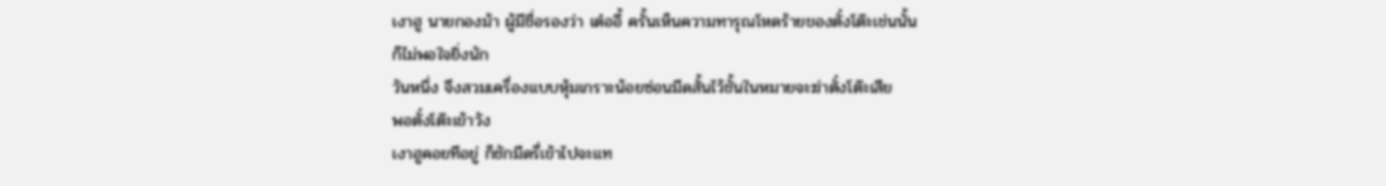เงาฮู นายกองม้า ผู้มีชื่อรองว่า เต๋ออี้ ครั้นเห็นความทารุณโหดร้ายของตั๋งโต๊ะเช่นนั้น
ก็ไม่พอใจยิ่งนัก
วันหนึ่ง จึงสวมเครื่องแบบหุ้มเกราะน้อยซ่อนมีดสั้นไว้ชั้นในหมายจะฆ่าตั๋งโต๊ะเสีย
พอตั๋งโต๊ะเข้าวัง
เงาฮูคอยทีอยู่ ก็ชักมีดรี่เข้าไปจะแท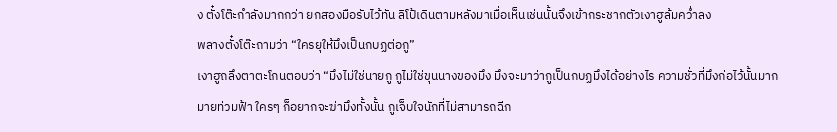ง ตั๋งโต๊ะกำลังมากกว่า ยกสองมือรับไว้ทัน ลิโป้เดินตามหลังมาเมื่อเห็นเช่นนั้นจึงเข้ากระชากตัวเงาฮูล้มคว่ำลง
พลางตั๋งโต๊ะถามว่า “ใครยุให้มึงเป็นกบฏต่อกู”
เงาฮูถลึงตาตะโกนตอบว่า “มึงไม่ใช่นายกู กูไม่ใช่ขุนนางของมึง มึงจะมาว่ากูเป็นกบฏมึงได้อย่างไร ความชั่วที่มึงก่อไว้นั้นมากมายท่วมฟ้า ใครๆ ก็อยากจะฆ่ามึงทั้งนั้น กูเจ็บใจนักที่ไม่สามารถฉีก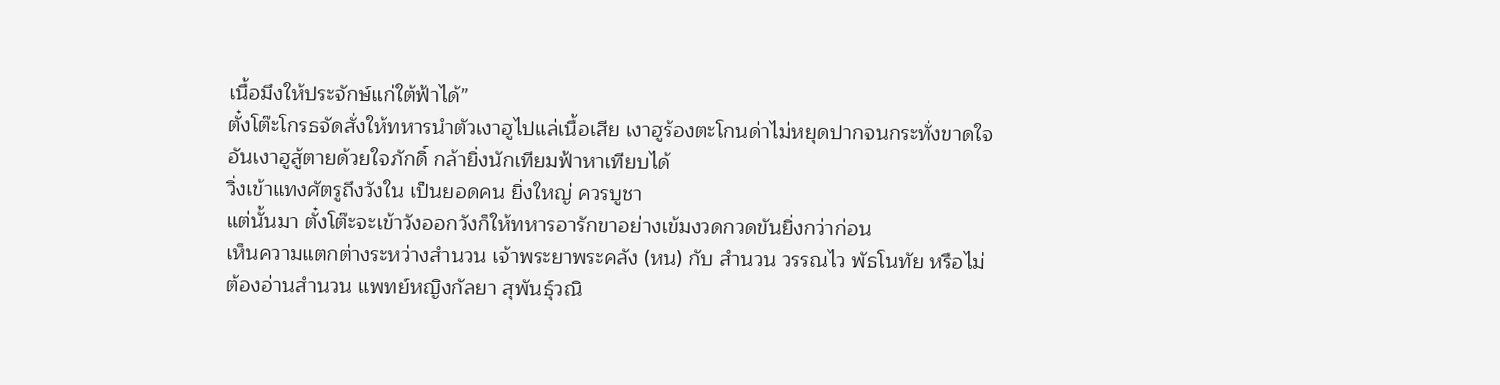เนื้อมึงให้ประจักษ์แก่ใต้ฟ้าได้”
ตั๋งโต๊ะโกรธจัดสั่งให้ทหารนำตัวเงาฮูไปแล่เนื้อเสีย เงาฮูร้องตะโกนด่าไม่หยุดปากจนกระทั่งขาดใจ
อันเงาฮูสู้ตายด้วยใจภักดิ์ กล้ายิ่งนักเทียมฟ้าหาเทียบได้
วิ่งเข้าแทงศัตรูถึงวังใน เป็นยอดคน ยิ่งใหญ่ ควรบูชา
แต่นั้นมา ตั๋งโต๊ะจะเข้าวังออกวังก็ให้ทหารอารักขาอย่างเข้มงวดกวดขันยิ่งกว่าก่อน
เห็นความแตกต่างระหว่างสำนวน เจ้าพระยาพระคลัง (หน) กับ สำนวน วรรณไว พัธโนทัย หรือไม่
ต้องอ่านสำนวน แพทย์หญิงกัลยา สุพันธุ์วณิ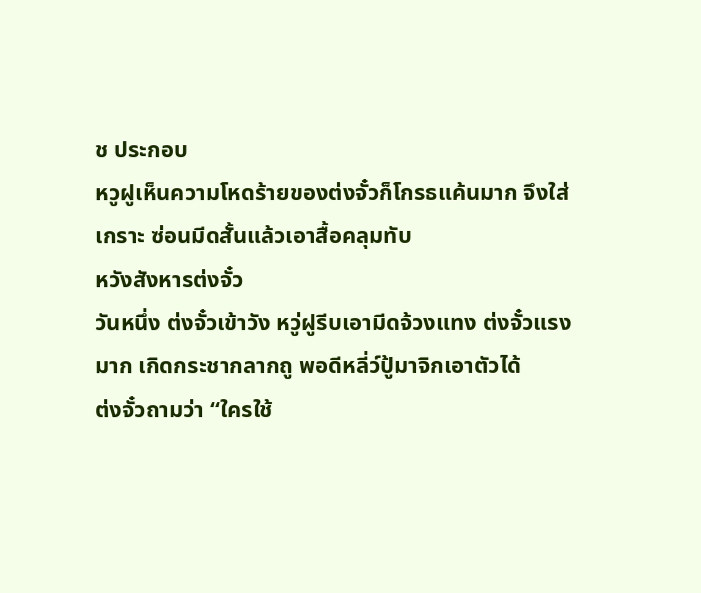ช ประกอบ
หวูฝูเห็นความโหดร้ายของต่งจั๋วก็โกรธแค้นมาก จึงใส่เกราะ ซ่อนมีดสั้นแล้วเอาสื้อคลุมทับ
หวังสังหารต่งจั๋ว
วันหนึ่ง ต่งจั๋วเข้าวัง หวู่ฝูรีบเอามีดจ้วงแทง ต่งจั๋วแรงมาก เกิดกระชากลากถู พอดีหลี่ว์ปู้มาจิกเอาตัวได้
ต่งจั๋วถามว่า “ใครใช้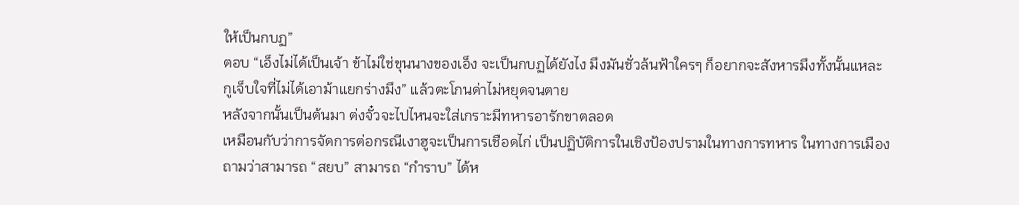ให้เป็นกบฏ”
ตอบ “เอ็งไม่ได้เป็นเจ้า ข้าไม่ใช่ขุนนางของเอ็ง จะเป็นกบฏได้ยังไง มึงมันชั่วล้นฟ้าใครๆ ก็อยากจะสังหารมึงทั้งนั้นแหละ
กูเจ็บใจที่ไม่ได้เอาม้าแยกร่างมึง” แล้วตะโกนด่าไม่หยุดจนตาย
หลังจากนั้นเป็นต้นมา ต่งจั๋วจะไปไหนจะใส่เกราะมีทหารอารักขาตลอด
เหมือนกับว่าการจัดการต่อกรณีเงาฮูจะเป็นการเชือดไก่ เป็นปฏิบัติการในเชิงป้องปรามในทางการทหาร ในทางการเมือง
ถามว่าสามารถ “สยบ” สามารถ “กำราบ” ได้ห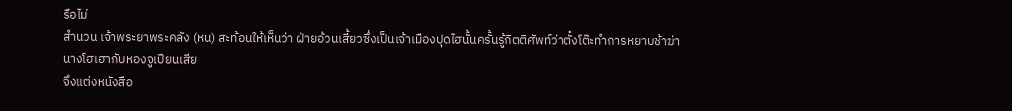รือไม่
สำนวน เจ้าพระยาพระคลัง (หน) สะท้อนให้เห็นว่า ฝ่ายอ้วนเสี้ยวซึ่งเป็นเจ้าเมืองปุดไฮนั้นครั้นรู้กิตติศัพท์ว่าตั๋งโต๊ะทำการหยาบช้าฆ่านางโฮเฮากับหองจูเปียนเสีย
จึงแต่งหนังสือ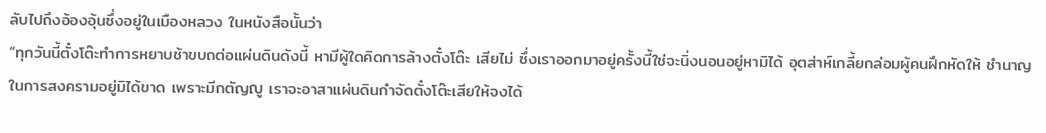ลับไปถึงอ้องอุ้นซึ่งอยู่ในเมืองหลวง ในหนังสือนั้นว่า
“ทุกวันนี้ตั๋งโต๊ะทำการหยาบช้าขบถต่อแผ่นดินดังนี้ หามีผู้ใดคิดการล้างตั๋งโต๊ะ เสียไม่ ซึ่งเราออกมาอยู่ครั้งนี้ใช่จะนิ่งนอนอยู่หามิได้ อุตส่าห์เกลี้ยกล่อมผู้คนฝึกหัดให้ ชำนาญในการสงครามอยู่มิได้ขาด เพราะมีกตัญญู เราจะอาสาแผ่นดินกำจัดตั๋งโต๊ะเสียให้จงได้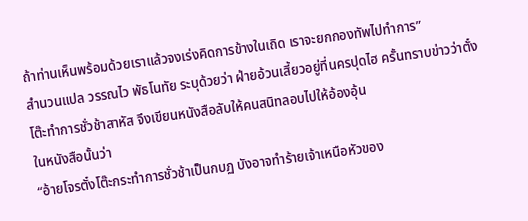ถ้าท่านเห็นพร้อมด้วยเราแล้วจงเร่งคิดการข้างในเถิด เราจะยกกองทัพไปทำการ”
สํานวนแปล วรรณไว พัธโนทัย ระบุด้วยว่า ฝ่ายอ้วนเสี้ยวอยู่ที่นครปุดไฮ ครั้นทราบข่าวว่าตั๋งโต๊ะทำการชั่วช้าสาหัส จึงเขียนหนังสือลับให้คนสนิทลอบไปให้อ้องอุ้น
ในหนังสือนั้นว่า
“อ้ายโจรตั๋งโต๊ะกระทำการชั่วช้าเป็นกบฏ บังอาจทำร้ายเจ้าเหนือหัวของ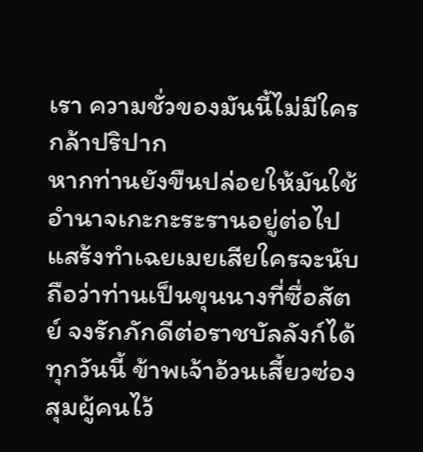เรา ความชั่วของมันนี้ไม่มีใครกล้าปริปาก
หากท่านยังขืนปล่อยให้มันใช้อำนาจเกะกะระรานอยู่ต่อไป แสร้งทำเฉยเมยเสียใครจะนับถือว่าท่านเป็นขุนนางที่ซื่อสัตย์ จงรักภักดีต่อราชบัลลังก์ได้
ทุกวันนี้ ข้าพเจ้าอ้วนเสี้ยวซ่องสุมผู้คนไว้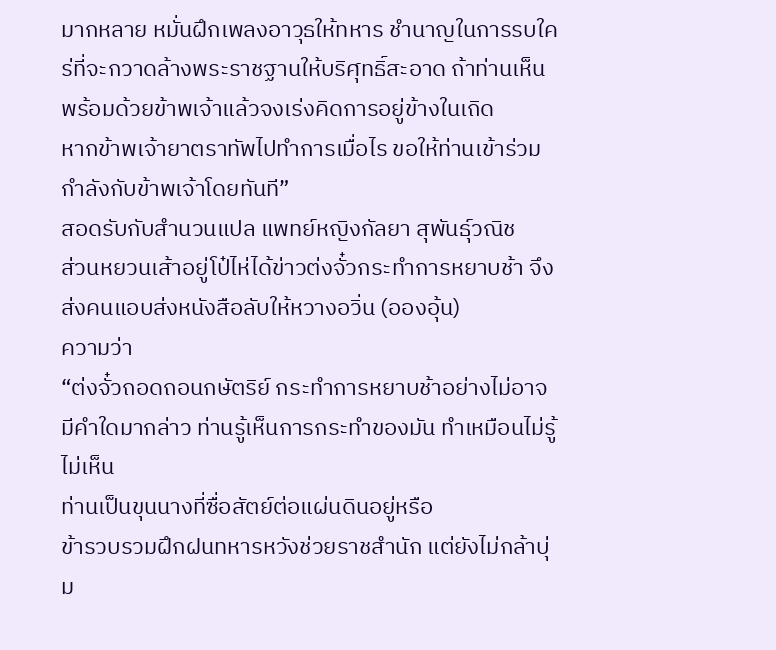มากหลาย หมั่นฝึกเพลงอาวุธให้ทหาร ชำนาญในการรบใคร่ที่จะกวาดล้างพระราชฐานให้บริศุทธิ์สะอาด ถ้าท่านเห็นพร้อมด้วยข้าพเจ้าแล้วจงเร่งคิดการอยู่ข้างในเถิด
หากข้าพเจ้ายาตราทัพไปทำการเมื่อไร ขอให้ท่านเข้าร่วมกำลังกับข้าพเจ้าโดยทันที”
สอดรับกับสำนวนแปล แพทย์หญิงกัลยา สุพันธุ์วณิช
ส่วนหยวนเส้าอยู่โป๋ไห่ได้ข่าวต่งจั๋วกระทำการหยาบช้า จึงส่งคนแอบส่งหนังสือลับให้หวางอวิ่น (อองอุ้น)
ความว่า
“ต่งจั๋วถอดถอนกษัตริย์ กระทำการหยาบช้าอย่างไม่อาจมีคำใดมากล่าว ท่านรู้เห็นการกระทำของมัน ทำเหมือนไม่รู้ไม่เห็น
ท่านเป็นขุนนางที่ซื่อสัตย์ต่อแผ่นดินอยู่หรือ
ข้ารวบรวมฝึกฝนทหารหวังช่วยราชสำนัก แต่ยังไม่กล้าบุ่ม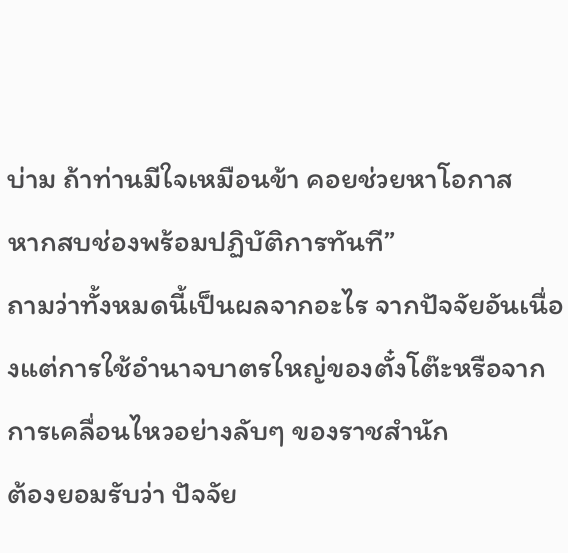บ่าม ถ้าท่านมีใจเหมือนข้า คอยช่วยหาโอกาส
หากสบช่องพร้อมปฏิบัติการทันที”
ถามว่าทั้งหมดนี้เป็นผลจากอะไร จากปัจจัยอันเนื่องแต่การใช้อำนาจบาตรใหญ่ของตั๋งโต๊ะหรือจากการเคลื่อนไหวอย่างลับๆ ของราชสำนัก
ต้องยอมรับว่า ปัจจัย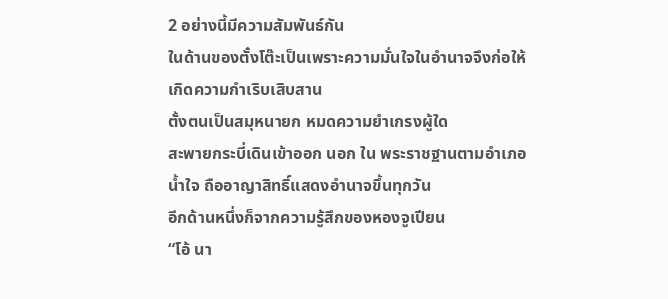2 อย่างนี้มีความสัมพันธ์กัน
ในด้านของตั๋งโต๊ะเป็นเพราะความมั่นใจในอำนาจจึงก่อให้เกิดความกำเริบเสิบสาน
ตั้งตนเป็นสมุหนายก หมดความยำเกรงผู้ใด
สะพายกระบี่เดินเข้าออก นอก ใน พระราชฐานตามอำเภอน้ำใจ ถืออาญาสิทธิ์แสดงอำนาจขึ้นทุกวัน
อีกด้านหนึ่งก็จากความรู้สึกของหองจูเปียน
“โอ้ นา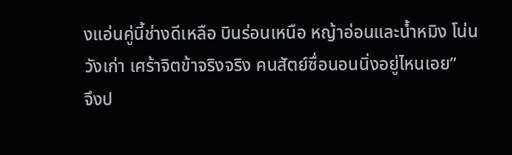งแอ่นคู่นี้ช่างดีเหลือ บินร่อนเหนือ หญ้าอ่อนและน้ำหมิง โน่นวังเก่า เศร้าจิตข้าจริงจริง คนสัตย์ซื่อนอนนิ่งอยู่ไหนเอย”
จึงป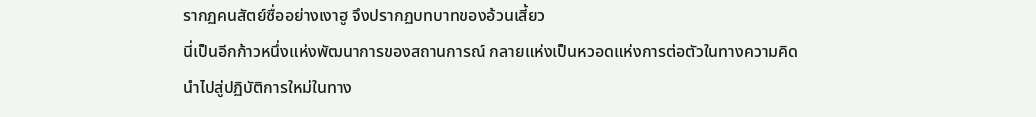รากฏคนสัตย์ซื่ออย่างเงาฮู จึงปรากฏบทบาทของอ้วนเสี้ยว
นี่เป็นอีกก้าวหนึ่งแห่งพัฒนาการของสถานการณ์ กลายแห่งเป็นหวอดแห่งการต่อตัวในทางความคิด
นำไปสู่ปฏิบัติการใหม่ในทาง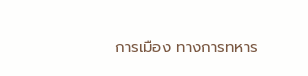การเมือง ทางการทหาร